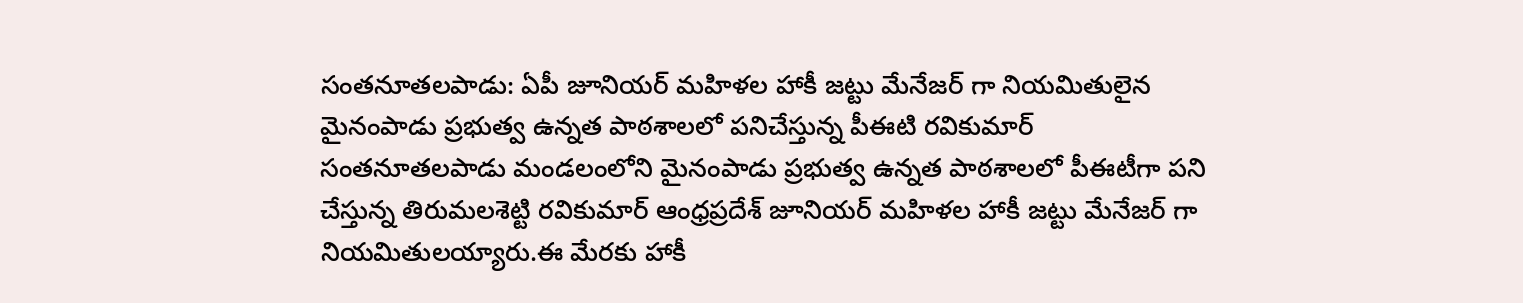సంతనూతలపాడు: ఏపీ జూనియర్ మహిళల హాకీ జట్టు మేనేజర్ గా నియమితులైన మైనంపాడు ప్రభుత్వ ఉన్నత పాఠశాలలో పనిచేస్తున్న పీఈటి రవికుమార్
సంతనూతలపాడు మండలంలోని మైనంపాడు ప్రభుత్వ ఉన్నత పాఠశాలలో పీఈటీగా పని చేస్తున్న తిరుమలశెట్టి రవికుమార్ ఆంధ్రప్రదేశ్ జూనియర్ మహిళల హాకీ జట్టు మేనేజర్ గా నియమితులయ్యారు.ఈ మేరకు హాకీ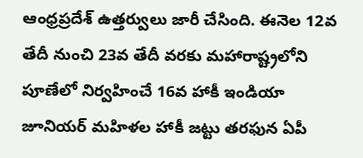ఆంధ్రప్రదేశ్ ఉత్తర్వులు జారీ చేసింది. ఈనెల 12వ తేదీ నుంచి 23వ తేదీ వరకు మహారాష్ట్రలోని పూణేలో నిర్వహించే 16వ హాకీ ఇండియా జూనియర్ మహిళల హాకీ జట్టు తరఫున ఏపీ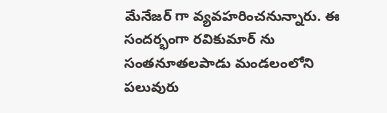మేనేజర్ గా వ్యవహరించనున్నారు. ఈ సందర్భంగా రవికుమార్ ను సంతనూతలపాడు మండలంలోని పలువురు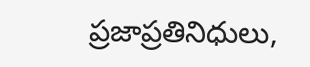ప్రజాప్రతినిధులు,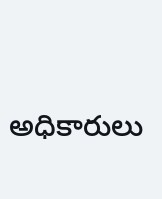అధికారులు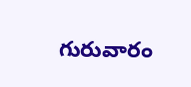గురువారం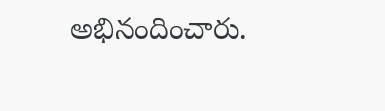అభినందించారు.